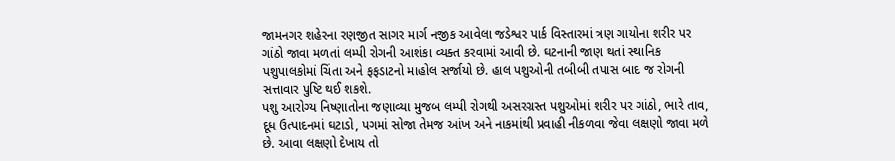જામનગર શહેરના રણજીત સાગર માર્ગ નજીક આવેલા જડેશ્વર પાર્ક વિસ્તારમાં ત્રણ ગાયોના શરીર પર ગાંઠો જાવા મળતાં લમ્પી રોગની આશંકા વ્યક્ત કરવામાં આવી છે. ઘટનાની જાણ થતાં સ્થાનિક પશુપાલકોમાં ચિંતા અને ફફડાટનો માહોલ સર્જાયો છે. હાલ પશુઓની તબીબી તપાસ બાદ જ રોગની સત્તાવાર પુષ્ટિ થઈ શકશે.
પશુ આરોગ્ય નિષ્ણાતોના જણાવ્યા મુજબ લમ્પી રોગથી અસરગ્રસ્ત પશુઓમાં શરીર પર ગાંઠો, ભારે તાવ, દૂધ ઉત્પાદનમાં ઘટાડો, પગમાં સોજા તેમજ આંખ અને નાકમાંથી પ્રવાહી નીકળવા જેવા લક્ષણો જાવા મળે છે. આવા લક્ષણો દેખાય તો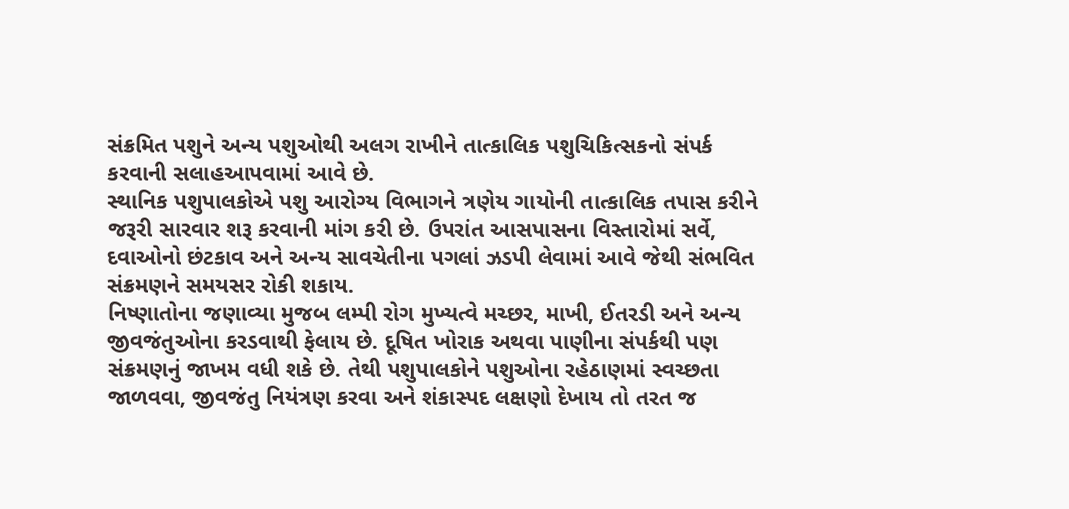સંક્રમિત પશુને અન્ય પશુઓથી અલગ રાખીને તાત્કાલિક પશુચિકિત્સકનો સંપર્ક કરવાની સલાહઆપવામાં આવે છે.
સ્થાનિક પશુપાલકોએ પશુ આરોગ્ય વિભાગને ત્રણેય ગાયોની તાત્કાલિક તપાસ કરીને જરૂરી સારવાર શરૂ કરવાની માંગ કરી છે. ઉપરાંત આસપાસના વિસ્તારોમાં સર્વે, દવાઓનો છંટકાવ અને અન્ય સાવચેતીના પગલાં ઝડપી લેવામાં આવે જેથી સંભવિત સંક્રમણને સમયસર રોકી શકાય.
નિષ્ણાતોના જણાવ્યા મુજબ લમ્પી રોગ મુખ્યત્વે મચ્છર, માખી, ઈતરડી અને અન્ય જીવજંતુઓના કરડવાથી ફેલાય છે. દૂષિત ખોરાક અથવા પાણીના સંપર્કથી પણ સંક્રમણનું જાખમ વધી શકે છે. તેથી પશુપાલકોને પશુઓના રહેઠાણમાં સ્વચ્છતા જાળવવા, જીવજંતુ નિયંત્રણ કરવા અને શંકાસ્પદ લક્ષણો દેખાય તો તરત જ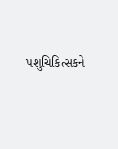પશુચિકિત્સકને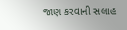જાણ કરવાની સલાહ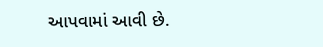આપવામાં આવી છે.